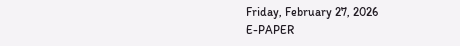Friday, February 27, 2026
E-PAPER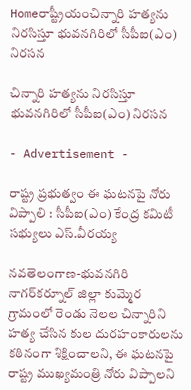Homeరాష్ట్రీయంచిన్నారి హత్యను నిరసిస్తూ భువనగిరిలో సీపీఐ(ఎం) నిరసన

చిన్నారి హత్యను నిరసిస్తూ భువనగిరిలో సీపీఐ(ఎం) నిరసన

- Advertisement -

రాష్ట్ర ప్రభుత్వం ఈ ఘటనపై నోరు విప్పాలి : సీపీఐ(ఎం) కేంద్ర కమిటీ సభ్యులు ఎస్‌.వీరయ్య

నవతెలంగాణ-భువనగిరి
నాగర్‌కర్నూల్‌ జిల్లా కుమ్మెర గ్రామంలో రెండు నెలల చిన్నారిని హత్య చేసిన కుల దురహంకారులను కఠినంగా శిక్షించాలని, ఈ ఘటనపై రాష్ట్ర ముఖ్యమంత్రి నోరు విప్పాలని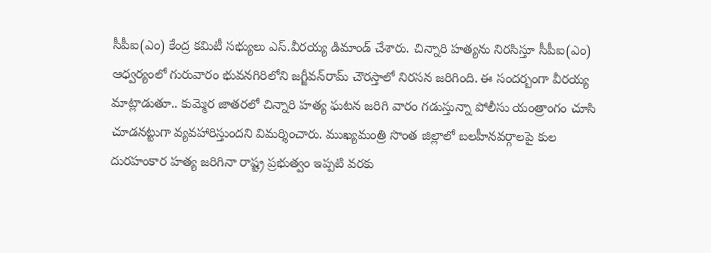సీపీఐ(ఎం) కేంద్ర కమిటీ సభ్యులు ఎస్‌.వీరయ్య డిమాండ్‌ చేశారు. చిన్నారి హత్యను నిరసిస్తూ సీపీఐ(ఎం) ఆధ్వర్యంలో గురువారం భువనగిరిలోని జగ్జీవన్‌రామ్‌ చౌరస్తాలో నిరసన జరిగింది. ఈ సందర్బంగా వీరయ్య మాట్లాడుతూ.. కుమ్మెర జాతరలో చిన్నారి హత్య ఘటన జరిగి వారం గడుస్తున్నా పోలీసు యంత్రాంగం చూసి చూడనట్టుగా వ్యవహారిస్తుందని విమర్శించారు. ముఖ్యమంత్రి సొంత జిల్లాలో బలహీనవర్గాలపై కుల దురహంకార హత్య జరిగినా రాష్ట్ర ప్రభుత్వం ఇప్పటి వరకు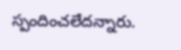స్పందించలేదన్నారు.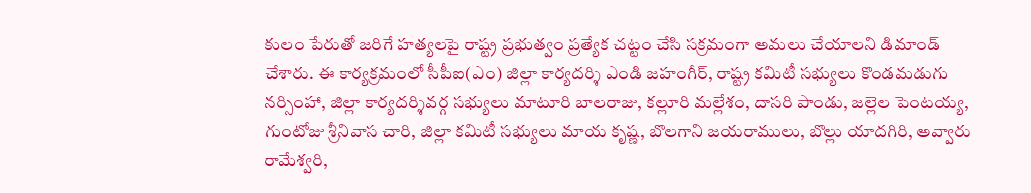కులం పేరుతో జరిగే హత్యలపై రాష్ట్ర ప్రభుత్వం ప్రత్యేక చట్టం చేసి సక్రమంగా అమలు చేయాలని డిమాండ్‌ చేశారు. ఈ కార్యక్రమంలో సీపీఐ(ఎం) జిల్లా కార్యదర్శి ఎండి జహంగీర్‌, రాష్ట్ర కమిటీ సభ్యులు కొండమడుగు నర్సింహా, జిల్లా కార్యదర్శివర్గ సభ్యులు మాటూరి బాలరాజు, కల్లూరి మల్లేశం, దాసరి పాండు, జల్లెల పెంటయ్య, గుంటోజు శ్రీనివాస చారి, జిల్లా కమిటీ సభ్యులు మాయ కృష్ణ, బొలగాని జయరాములు, బొల్లు యాదగిరి, అవ్వారు రామేశ్వరి,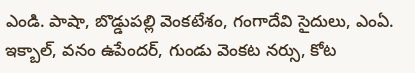ఎండి. పాషా, బొడ్డుపల్లి వెంకటేశం, గంగాదేవి సైదులు, ఎంఏ. ఇక్బాల్‌, వనం ఉపేందర్‌, గుండు వెంకట నర్సు, కోట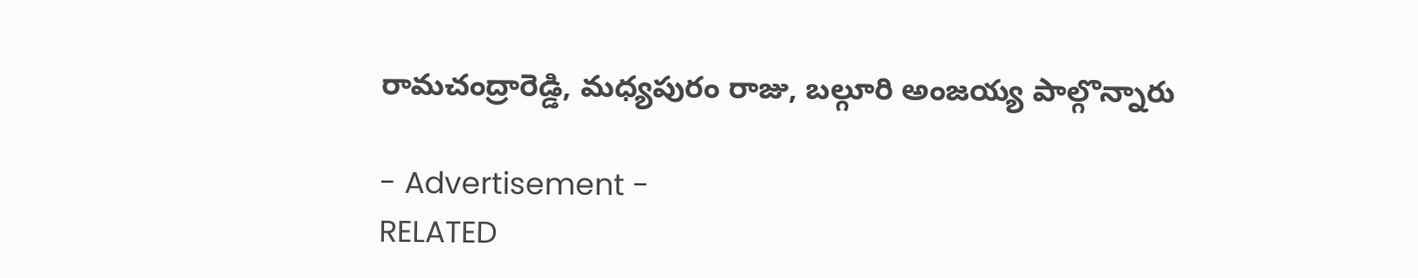రామచంద్రారెడ్డి, మధ్యపురం రాజు, బల్గూరి అంజయ్య పాల్గొన్నారు

- Advertisement -
RELATED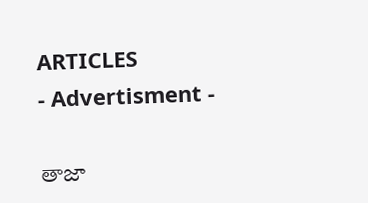ARTICLES
- Advertisment -

తాజా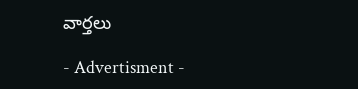వార్తలు

- Advertisment -